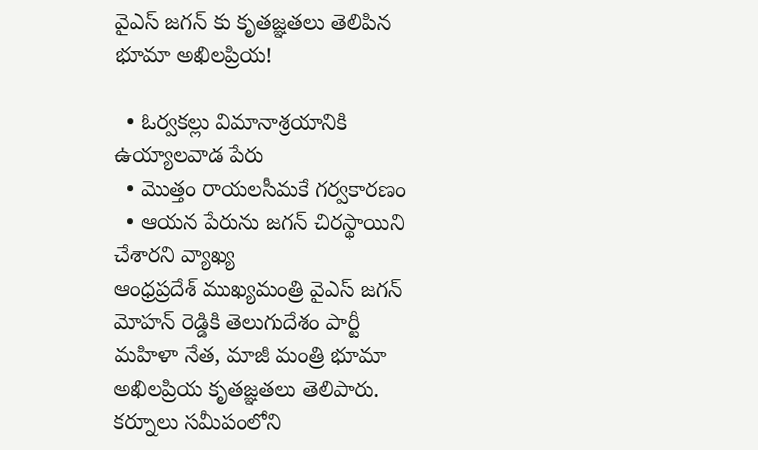వైఎస్ జగన్ కు కృతజ్ఞతలు తెలిపిన భూమా అఖిలప్రియ!

  • ఓర్వకల్లు విమానాశ్రయానికి ఉయ్యాలవాడ పేరు
  • మొత్తం రాయలసీమకే గర్వకారణం
  • ఆయన పేరును జగన్ చిరస్థాయిని చేశారని వ్యాఖ్య
ఆంధ్రప్రదేశ్ ముఖ్యమంత్రి వైఎస్ జగన్ మోహన్ రెడ్డికి తెలుగుదేశం పార్టీ మహిళా నేత, మాజీ మంత్రి భూమా అఖిలప్రియ కృతజ్ఞతలు తెలిపారు. కర్నూలు సమీపంలోని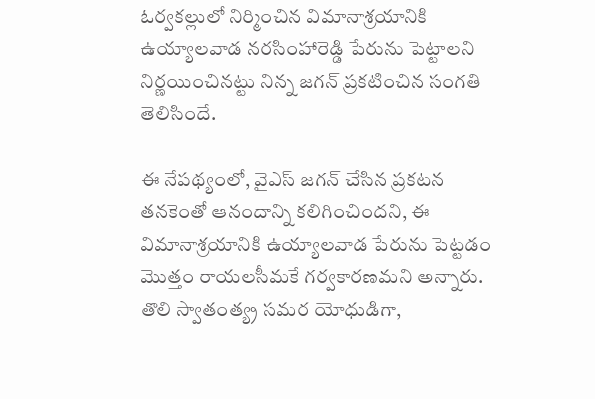ఓర్వకల్లులో నిర్మించిన విమానాశ్రయానికి ఉయ్యాలవాడ నరసింహారెడ్డి పేరును పెట్టాలని నిర్ణయించినట్టు నిన్న జగన్ ప్రకటించిన సంగతి తెలిసిందే.

ఈ నేపథ్యంలో, వైఎస్ జగన్ చేసిన ప్రకటన తనకెంతో ఆనందాన్ని కలిగించిందని, ఈ విమానాశ్రయానికి ఉయ్యాలవాడ పేరును పెట్టడం మొత్తం రాయలసీమకే గర్వకారణమని అన్నారు. తొలి స్వాతంత్య్ర సమర యోధుడిగా,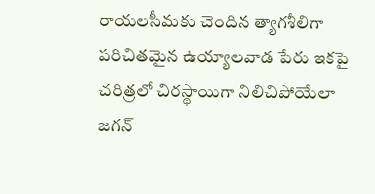రాయలసీమకు చెందిన త్యాగశీలిగా పరిచితమైన ఉయ్యాలవాడ పేరు ఇకపై చరిత్రలో చిరస్థాయిగా నిలిచిపోయేలా జగన్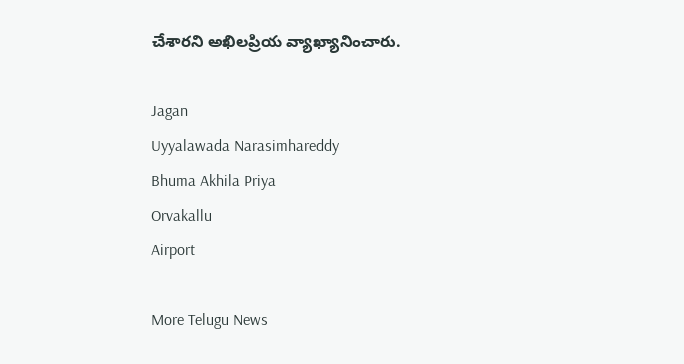చేశారని అఖిలప్రియ వ్యాఖ్యానించారు.

Jagan
Uyyalawada Narasimhareddy
Bhuma Akhila Priya
Orvakallu
Airport

More Telugu News